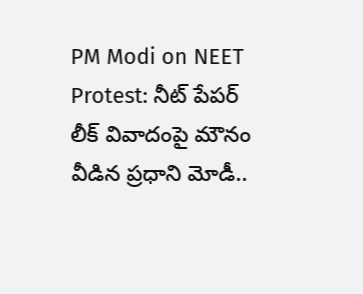PM Modi on NEET Protest: నీట్ పేపర్ లీక్ వివాదంపై మౌనం వీడిన ప్రధాని మోడీ..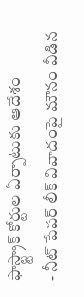ఫాస్ట్ట్రాక్ కోర్టుల ఏర్పాటుకు ఆదేశం
- నీట్ పేపర్ లీక్ వివాదంపై మౌనం వీడిన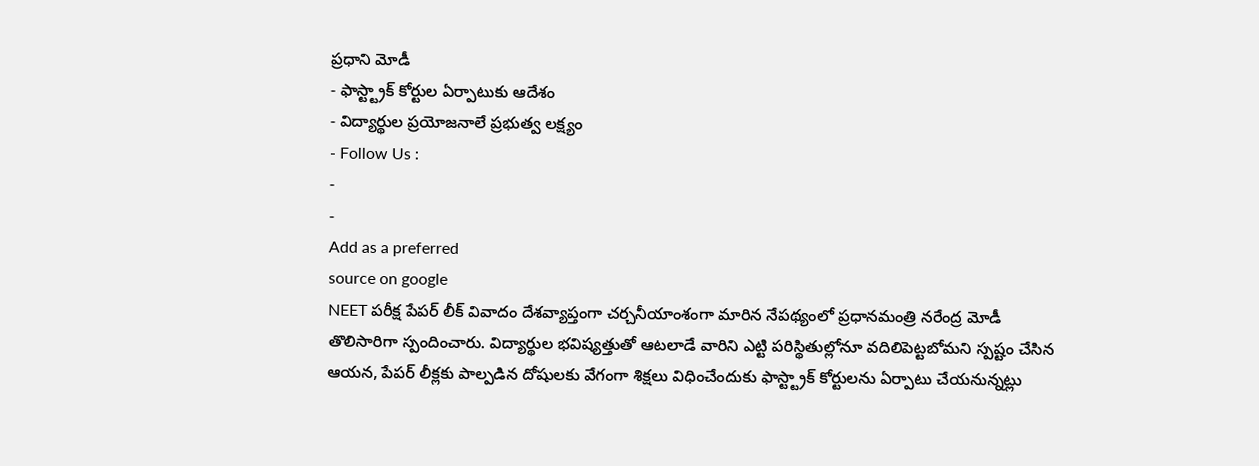ప్రధాని మోడీ
- ఫాస్ట్ట్రాక్ కోర్టుల ఏర్పాటుకు ఆదేశం
- విద్యార్థుల ప్రయోజనాలే ప్రభుత్వ లక్ష్యం
- Follow Us :
-
-
Add as a preferred
source on google
NEET పరీక్ష పేపర్ లీక్ వివాదం దేశవ్యాప్తంగా చర్చనీయాంశంగా మారిన నేపథ్యంలో ప్రధానమంత్రి నరేంద్ర మోడీ తొలిసారిగా స్పందించారు. విద్యార్థుల భవిష్యత్తుతో ఆటలాడే వారిని ఎట్టి పరిస్థితుల్లోనూ వదిలిపెట్టబోమని స్పష్టం చేసిన ఆయన, పేపర్ లీక్లకు పాల్పడిన దోషులకు వేగంగా శిక్షలు విధించేందుకు ఫాస్ట్ట్రాక్ కోర్టులను ఏర్పాటు చేయనున్నట్లు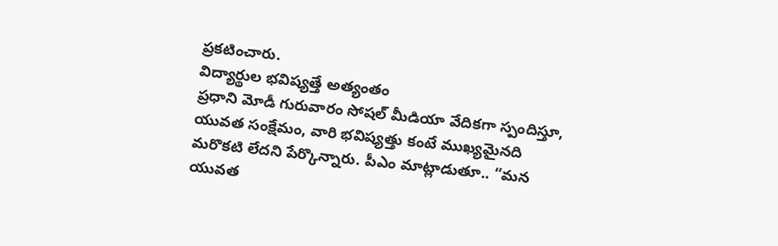ప్రకటించారు.
విద్యార్థుల భవిష్యత్తే అత్యంతం
ప్రధాని మోడీ గురువారం సోషల్ మీడియా వేదికగా స్పందిస్తూ, యువత సంక్షేమం, వారి భవిష్యత్తు కంటే ముఖ్యమైనది మరొకటి లేదని పేర్కొన్నారు. పీఎం మాట్లాడుతూ.. “మన యువత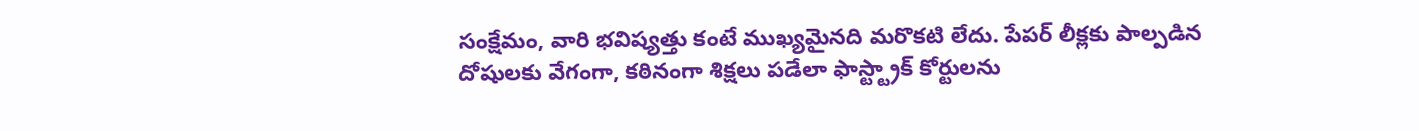సంక్షేమం, వారి భవిష్యత్తు కంటే ముఖ్యమైనది మరొకటి లేదు. పేపర్ లీక్లకు పాల్పడిన దోషులకు వేగంగా, కఠినంగా శిక్షలు పడేలా ఫాస్ట్ట్రాక్ కోర్టులను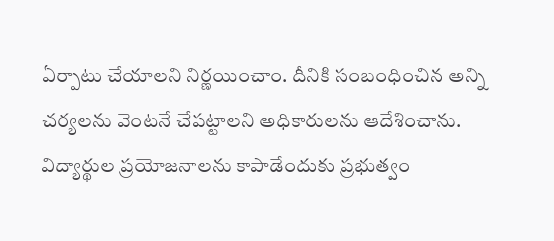ఏర్పాటు చేయాలని నిర్ణయించాం. దీనికి సంబంధించిన అన్ని చర్యలను వెంటనే చేపట్టాలని అధికారులను ఆదేశించాను. విద్యార్థుల ప్రయోజనాలను కాపాడేందుకు ప్రభుత్వం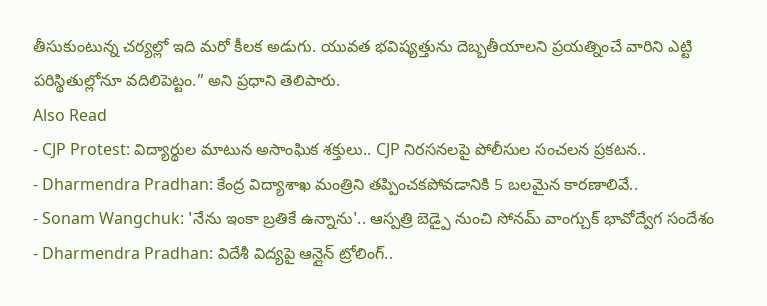తీసుకుంటున్న చర్యల్లో ఇది మరో కీలక అడుగు. యువత భవిష్యత్తును దెబ్బతీయాలని ప్రయత్నించే వారిని ఎట్టి పరిస్థితుల్లోనూ వదిలిపెట్టం.” అని ప్రధాని తెలిపారు.
Also Read
- CJP Protest: విద్యార్థుల మాటున అసాంఘిక శక్తులు.. CJP నిరసనలపై పోలీసుల సంచలన ప్రకటన..
- Dharmendra Pradhan: కేంద్ర విద్యాశాఖ మంత్రిని తప్పించకపోవడానికి 5 బలమైన కారణాలివే..
- Sonam Wangchuk: 'నేను ఇంకా బ్రతికే ఉన్నాను'.. ఆస్పత్రి బెడ్పై నుంచి సోనమ్ వాంగ్చుక్ భావోద్వేగ సందేశం
- Dharmendra Pradhan: విదేశీ విద్యపై ఆన్లైన్ ట్రోలింగ్..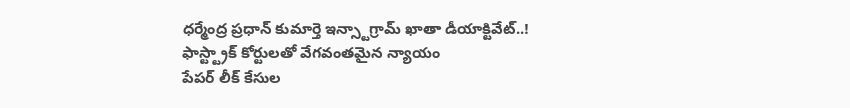ధర్మేంద్ర ప్రధాన్ కుమార్తె ఇన్స్టాగ్రామ్ ఖాతా డీయాక్టివేట్..!
ఫాస్ట్ట్రాక్ కోర్టులతో వేగవంతమైన న్యాయం
పేపర్ లీక్ కేసుల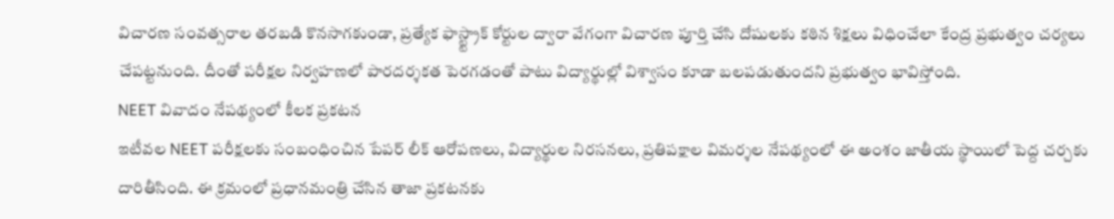విచారణ సంవత్సరాల తరబడి కొనసాగకుండా, ప్రత్యేక ఫాస్ట్ట్రాక్ కోర్టుల ద్వారా వేగంగా విచారణ పూర్తి చేసి దోషులకు కఠిన శిక్షలు విధించేలా కేంద్ర ప్రభుత్వం చర్యలు చేపట్టనుంది. దీంతో పరీక్షల నిర్వహణలో పారదర్శకత పెరగడంతో పాటు విద్యార్థుల్లో విశ్వాసం కూడా బలపడుతుందని ప్రభుత్వం భావిస్తోంది.
NEET వివాదం నేపథ్యంలో కీలక ప్రకటన
ఇటీవల NEET పరీక్షలకు సంబంధించిన పేపర్ లీక్ ఆరోపణలు, విద్యార్థుల నిరసనలు, ప్రతిపక్షాల విమర్శల నేపథ్యంలో ఈ అంశం జాతీయ స్థాయిలో పెద్ద చర్చకు దారితీసింది. ఈ క్రమంలో ప్రధానమంత్రి చేసిన తాజా ప్రకటనకు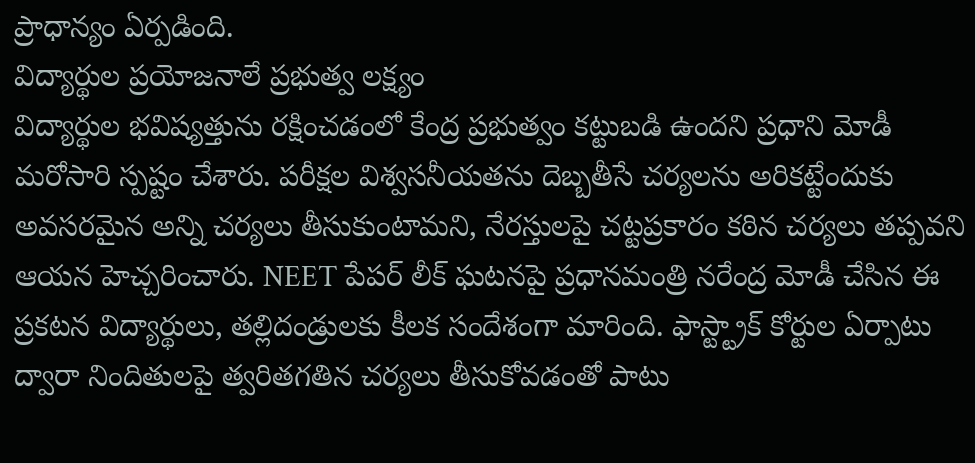ప్రాధాన్యం ఏర్పడింది.
విద్యార్థుల ప్రయోజనాలే ప్రభుత్వ లక్ష్యం
విద్యార్థుల భవిష్యత్తును రక్షించడంలో కేంద్ర ప్రభుత్వం కట్టుబడి ఉందని ప్రధాని మోడీ మరోసారి స్పష్టం చేశారు. పరీక్షల విశ్వసనీయతను దెబ్బతీసే చర్యలను అరికట్టేందుకు అవసరమైన అన్ని చర్యలు తీసుకుంటామని, నేరస్తులపై చట్టప్రకారం కఠిన చర్యలు తప్పవని ఆయన హెచ్చరించారు. NEET పేపర్ లీక్ ఘటనపై ప్రధానమంత్రి నరేంద్ర మోడీ చేసిన ఈ ప్రకటన విద్యార్థులు, తల్లిదండ్రులకు కీలక సందేశంగా మారింది. ఫాస్ట్ట్రాక్ కోర్టుల ఏర్పాటు ద్వారా నిందితులపై త్వరితగతిన చర్యలు తీసుకోవడంతో పాటు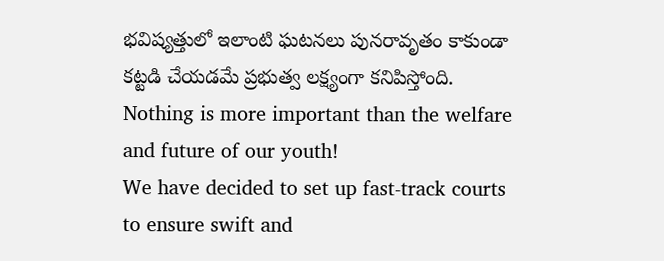భవిష్యత్తులో ఇలాంటి ఘటనలు పునరావృతం కాకుండా కట్టడి చేయడమే ప్రభుత్వ లక్ష్యంగా కనిపిస్తోంది.
Nothing is more important than the welfare and future of our youth!
We have decided to set up fast-track courts to ensure swift and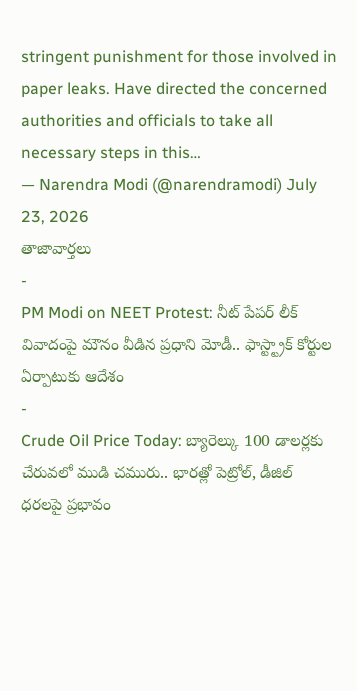stringent punishment for those involved in paper leaks. Have directed the concerned authorities and officials to take all necessary steps in this…
— Narendra Modi (@narendramodi) July 23, 2026
తాజావార్తలు
-
PM Modi on NEET Protest: నీట్ పేపర్ లీక్ వివాదంపై మౌనం వీడిన ప్రధాని మోడీ.. ఫాస్ట్ట్రాక్ కోర్టుల ఏర్పాటుకు ఆదేశం
-
Crude Oil Price Today: బ్యారెల్కు 100 డాలర్లకు చేరువలో ముడి చమురు.. భారత్లో పెట్రోల్, డీజిల్ ధరలపై ప్రభావం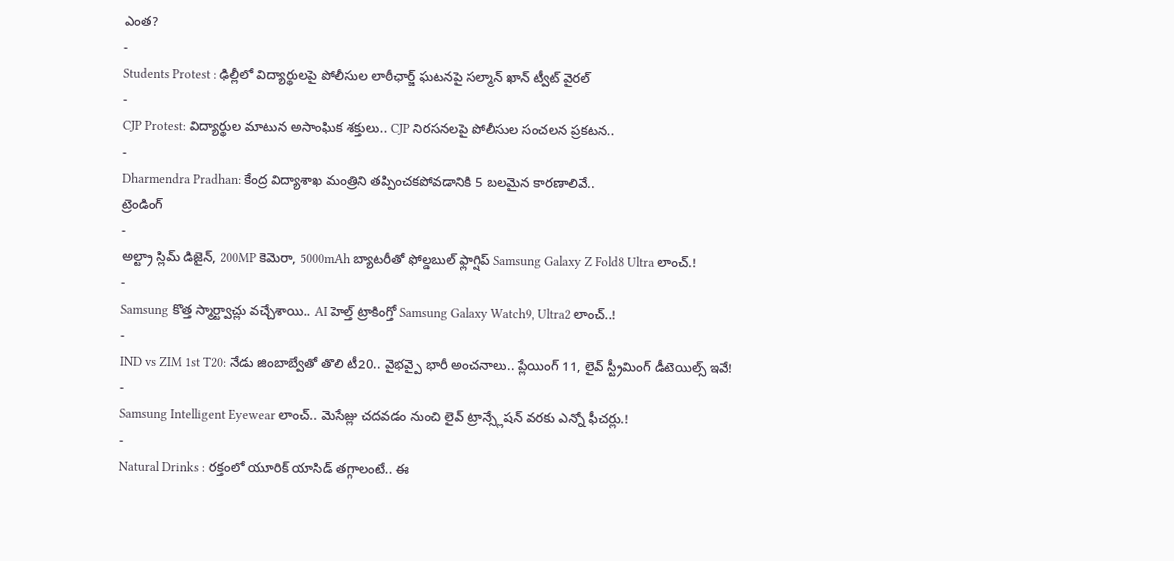ఎంత?
-
Students Protest : ఢిల్లీలో విద్యార్థులపై పోలీసుల లాఠీఛార్జ్ ఘటనపై సల్మాన్ ఖాన్ ట్వీట్ వైరల్
-
CJP Protest: విద్యార్థుల మాటున అసాంఘిక శక్తులు.. CJP నిరసనలపై పోలీసుల సంచలన ప్రకటన..
-
Dharmendra Pradhan: కేంద్ర విద్యాశాఖ మంత్రిని తప్పించకపోవడానికి 5 బలమైన కారణాలివే..
ట్రెండింగ్
-
అల్ట్రా స్లిమ్ డిజైన్, 200MP కెమెరా, 5000mAh బ్యాటరీతో ఫోల్డబుల్ ఫ్లాగ్షిప్ Samsung Galaxy Z Fold8 Ultra లాంచ్.!
-
Samsung కొత్త స్మార్ట్వాచ్లు వచ్చేశాయి.. AI హెల్త్ ట్రాకింగ్తో Samsung Galaxy Watch9, Ultra2 లాంచ్..!
-
IND vs ZIM 1st T20: నేడు జింబాబ్వేతో తొలి టీ20.. వైభవ్పై భారీ అంచనాలు.. ప్లేయింగ్ 11, లైవ్ స్ట్రీమింగ్ డీటెయిల్స్ ఇవే!
-
Samsung Intelligent Eyewear లాంచ్.. మెసేజ్లు చదవడం నుంచి లైవ్ ట్రాన్స్లేషన్ వరకు ఎన్నో ఫీచర్లు.!
-
Natural Drinks : రక్తంలో యూరిక్ యాసిడ్ తగ్గాలంటే.. ఈ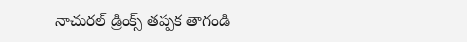నాచురల్ డ్రింక్స్ తప్పక తాగండి